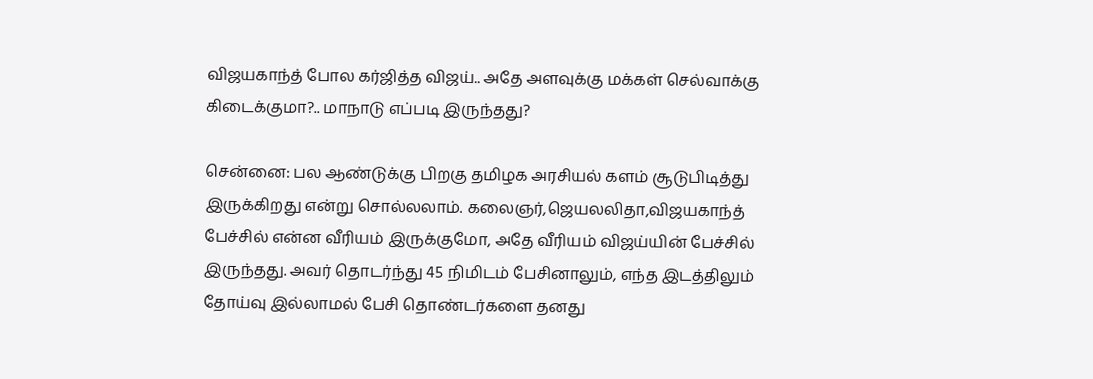விஜயகாந்த் போல கர்ஜித்த விஜய்.. அதே அளவுக்கு மக்கள் செல்வாக்கு கிடைக்குமா?.. மாநாடு எப்படி இருந்தது?

சென்னை: பல ஆண்டுக்கு பிறகு தமிழக அரசியல் களம் சூடுபிடித்து இருக்கிறது என்று சொல்லலாம். கலைஞர்,ஜெயலலிதா,விஜயகாந்த் பேச்சில் என்ன வீரியம் இருக்குமோ, அதே வீரியம் விஜய்யின் பேச்சில் இருந்தது. அவர் தொடர்ந்து 45 நிமிடம் பேசினாலும், எந்த இடத்திலும் தோய்வு இல்லாமல் பேசி தொண்டர்களை தனது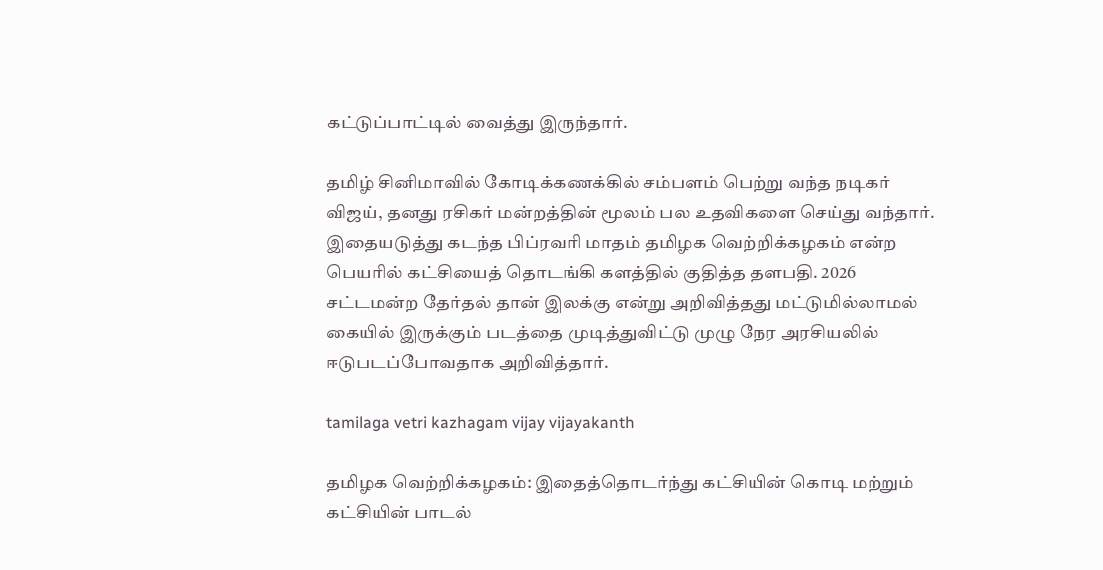கட்டுப்பாட்டில் வைத்து இருந்தார்.

தமிழ் சினிமாவில் கோடிக்கணக்கில் சம்பளம் பெற்று வந்த நடிகர் விஜய், தனது ரசிகர் மன்றத்தின் மூலம் பல உதவிகளை செய்து வந்தார். இதையடுத்து கடந்த பிப்ரவரி மாதம் தமிழக வெற்றிக்கழகம் என்ற பெயரில் கட்சியைத் தொடங்கி களத்தில் குதித்த தளபதி. 2026 சட்டமன்ற தேர்தல் தான் இலக்கு என்று அறிவித்தது மட்டுமில்லாமல் கையில் இருக்கும் படத்தை முடித்துவிட்டு முழு நேர அரசியலில் ஈடுபடப்போவதாக அறிவித்தார்.

tamilaga vetri kazhagam vijay vijayakanth

தமிழக வெற்றிக்கழகம்: இதைத்தொடர்ந்து கட்சியின் கொடி மற்றும் கட்சியின் பாடல்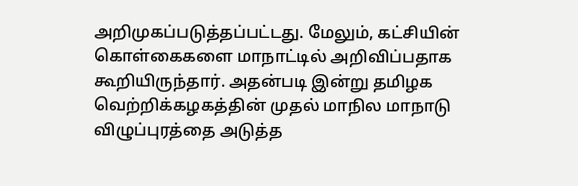அறிமுகப்படுத்தப்பட்டது. மேலும், கட்சியின் கொள்கைகளை மாநாட்டில் அறிவிப்பதாக கூறியிருந்தார். அதன்படி இன்று தமிழக வெற்றிக்கழகத்தின் முதல் மாநில மாநாடு விழுப்புரத்தை அடுத்த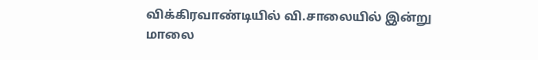விக்கிரவாண்டியில் வி.சாலையில் இன்று மாலை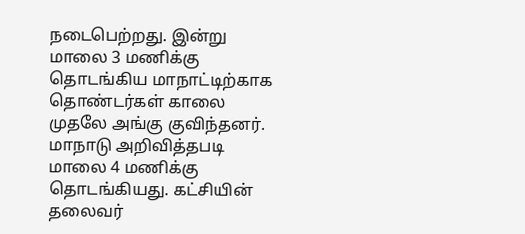நடைபெற்றது. இன்று மாலை 3 மணிக்கு தொடங்கிய மாநாட்டிற்காக தொண்டர்கள் காலை முதலே அங்கு குவிந்தனர். மாநாடு அறிவித்தபடி மாலை 4 மணிக்கு தொடங்கியது. கட்சியின் தலைவர்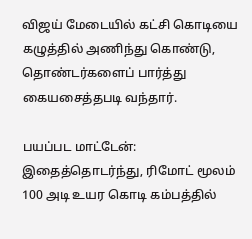விஜய் மேடையில் கட்சி கொடியை கழுத்தில் அணிந்து கொண்டு, தொண்டர்களைப் பார்த்து கையசைத்தபடி வந்தார்.

பயப்பட மாட்டேன்: இதைத்தொடர்ந்து, ரிமோட் மூலம் 100 அடி உயர கொடி கம்பத்தில்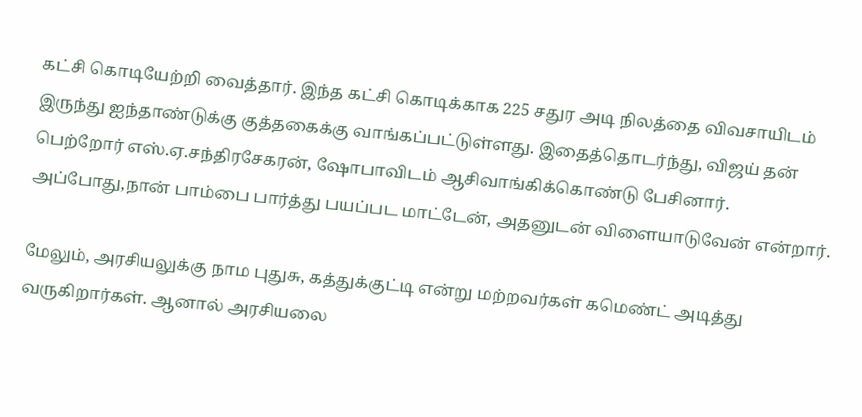கட்சி கொடியேற்றி வைத்தார். இந்த கட்சி கொடிக்காக 225 சதுர அடி நிலத்தை விவசாயிடம் இருந்து ஐந்தாண்டுக்கு குத்தகைக்கு வாங்கப்பட்டுள்ளது. இதைத்தொடர்ந்து, விஜய் தன் பெற்றோர் எஸ்.ஏ.சந்திரசேகரன், ஷோபாவிடம் ஆசிவாங்கிக்கொண்டு பேசினார். அப்போது,நான் பாம்பை பார்த்து பயப்பட மாட்டேன், அதனுடன் விளையாடுவேன் என்றார்.

மேலும், அரசியலுக்கு நாம புதுசு, கத்துக்குட்டி என்று மற்றவர்கள் கமெண்ட் அடித்து வருகிறார்கள். ஆனால் அரசியலை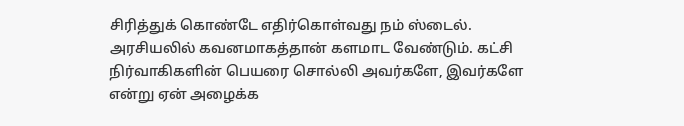சிரித்துக் கொண்டே எதிர்கொள்வது நம் ஸ்டைல். அரசியலில் கவனமாகத்தான் களமாட வேண்டும். கட்சி நிர்வாகிகளின் பெயரை சொல்லி அவர்களே, இவர்களே என்று ஏன் அழைக்க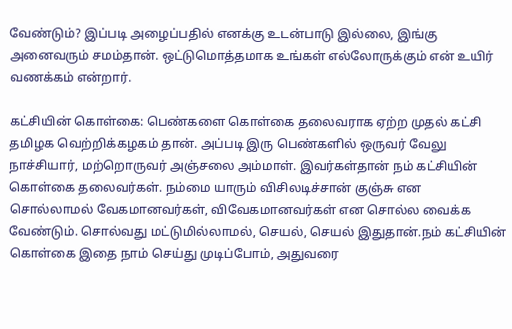வேண்டும்? இப்படி அழைப்பதில் எனக்கு உடன்பாடு இல்லை, இங்கு அனைவரும் சமம்தான். ஒட்டுமொத்தமாக உங்கள் எல்லோருக்கும் என் உயிர் வணக்கம் என்றார்.

கட்சியின் கொள்கை: பெண்களை கொள்கை தலைவராக ஏற்ற முதல் கட்சி தமிழக வெற்றிக்கழகம் தான். அப்படி இரு பெண்களில் ஒருவர் வேலு நாச்சியார், மற்றொருவர் அஞ்சலை அம்மாள். இவர்கள்தான் நம் கட்சியின் கொள்கை தலைவர்கள். நம்மை யாரும் விசிலடிச்சான் குஞ்சு என சொல்லாமல் வேகமானவர்கள், விவேகமானவர்கள் என சொல்ல வைக்க வேண்டும். சொல்வது மட்டுமில்லாமல், செயல், செயல் இதுதான்.நம் கட்சியின் கொள்கை இதை நாம் செய்து முடிப்போம், அதுவரை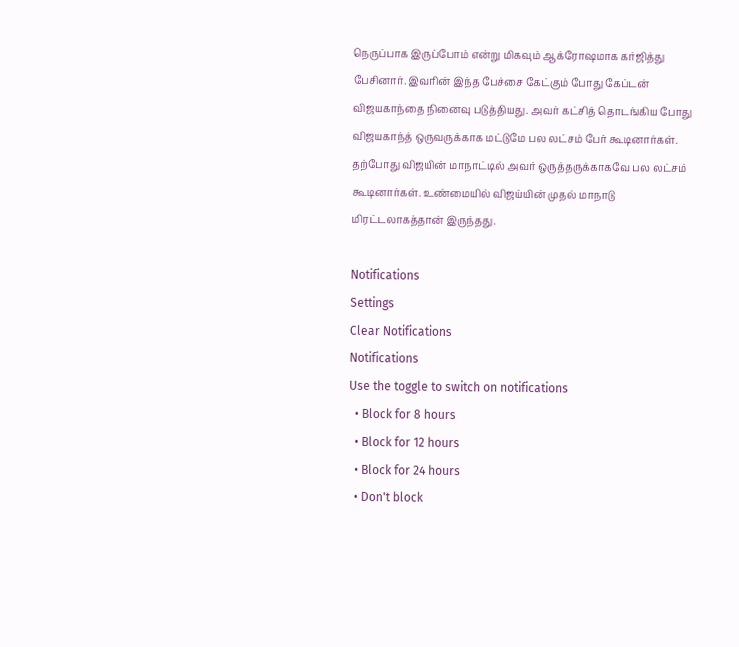நெருப்பாக இருப்போம் என்று மிகவும் ஆக்ரோஷமாக கர்ஜித்து பேசினார். இவரின் இந்த பேச்சை கேட்கும் போது கேப்டன் விஜயகாந்தை நினைவு படுத்தியது. அவர் கட்சித் தொடங்கிய போது விஜயகாந்த் ஒருவருக்காக மட்டுமே பல லட்சம் பேர் கூடினார்கள். தற்போது விஜயின் மாநாட்டில் அவர் ஒருத்தருக்காகவே பல லட்சம் கூடினார்கள். உண்மையில் விஜய்யின் முதல் மாநாடு மிரட்டலாகத்தான் இருந்தது.

Notifications
Settings
Clear Notifications
Notifications
Use the toggle to switch on notifications
  • Block for 8 hours
  • Block for 12 hours
  • Block for 24 hours
  • Don't block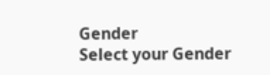Gender
Select your Gender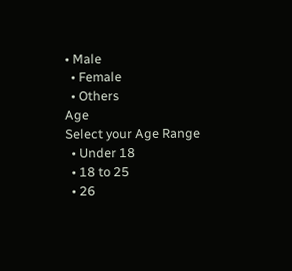• Male
  • Female
  • Others
Age
Select your Age Range
  • Under 18
  • 18 to 25
  • 26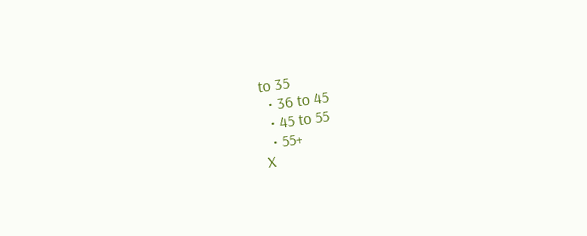to 35
  • 36 to 45
  • 45 to 55
  • 55+
X